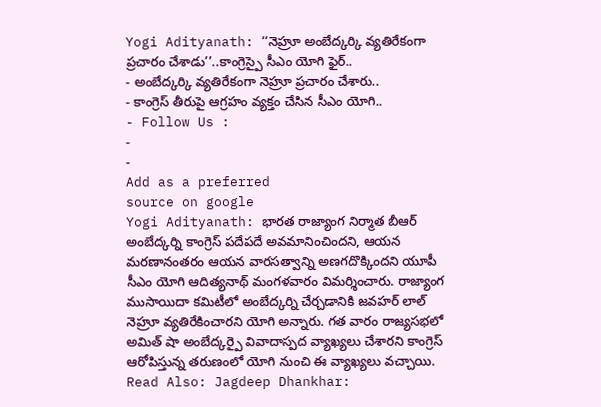Yogi Adityanath: ‘‘నెహ్రూ అంబేద్కర్కి వ్యతిరేకంగా ప్రచారం చేశాడు’’..కాంగ్రెస్పై సీఎం యోగి ఫైర్..
- అంబేద్కర్కి వ్యతిరేకంగా నెహ్రూ ప్రచారం చేశారు..
- కాంగ్రెస్ తీరుపై ఆగ్రహం వ్యక్తం చేసిన సీఎం యోగి..
- Follow Us :
-
-
Add as a preferred
source on google
Yogi Adityanath: భారత రాజ్యాంగ నిర్మాత బీఆర్ అంబేద్కర్ని కాంగ్రెస్ పదేపదే అవమానించిందని, ఆయన మరణానంతరం ఆయన వారసత్వాన్ని అణగదొక్కిందని యూపీ సీఎం యోగి ఆదిత్యనాథ్ మంగళవారం విమర్శించారు. రాజ్యాంగ ముసాయిదా కమిటీలో అంబేద్కర్ని చేర్చడానికి జవహర్ లాల్ నెహ్రూ వ్యతిరేకించారని యోగి అన్నారు. గత వారం రాజ్యసభలో అమిత్ షా అంబేద్కర్పై వివాదాస్పద వ్యాఖ్యలు చేశారని కాంగ్రెస్ ఆరోపిస్తున్న తరుణంలో యోగి నుంచి ఈ వ్యాఖ్యలు వచ్చాయి.
Read Also: Jagdeep Dhankhar: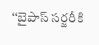‘‘బైపాస్ సర్జరీకి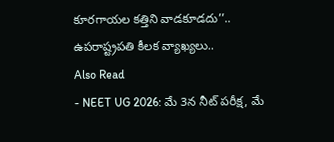కూరగాయల కత్తిని వాడకూడదు’’.. ఉపరాష్ట్రపతి కీలక వ్యాఖ్యలు..
Also Read
- NEET UG 2026: మే 3న నీట్ పరీక్ష, మే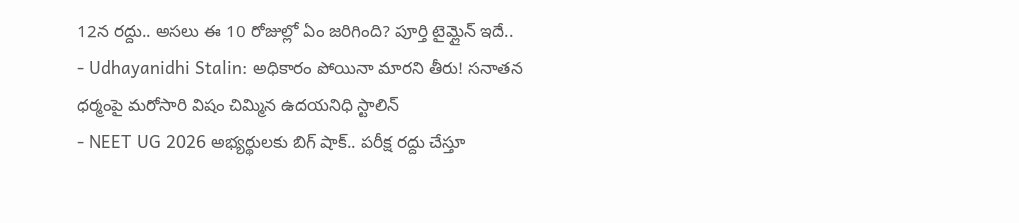12న రద్దు.. అసలు ఈ 10 రోజుల్లో ఏం జరిగింది? పూర్తి టైమ్లైన్ ఇదే..
- Udhayanidhi Stalin: అధికారం పోయినా మారని తీరు! సనాతన ధర్మంపై మరోసారి విషం చిమ్మిన ఉదయనిధి స్టాలిన్
- NEET UG 2026 అభ్యర్థులకు బిగ్ షాక్.. పరీక్ష రద్దు చేస్తూ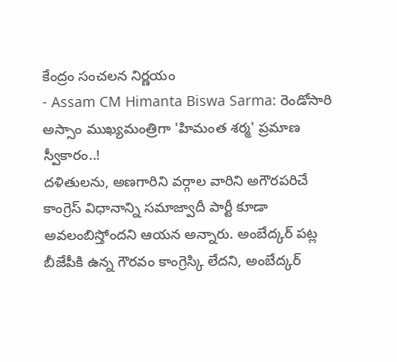కేంద్రం సంచలన నిర్ణయం
- Assam CM Himanta Biswa Sarma: రెండోసారి అస్సాం ముఖ్యమంత్రిగా 'హిమంత శర్మ' ప్రమాణ స్వీకారం..!
దళితులను, అణగారిని వర్గాల వారిని అగౌరపరిచే కాంగ్రెస్ విధానాన్ని సమాజ్వాదీ పార్టీ కూడా అవలంబిస్తోందని ఆయన అన్నారు. అంబేద్కర్ పట్ల బీజేపీకి ఉన్న గౌరవం కాంగ్రెస్కి లేదని, అంబేద్కర్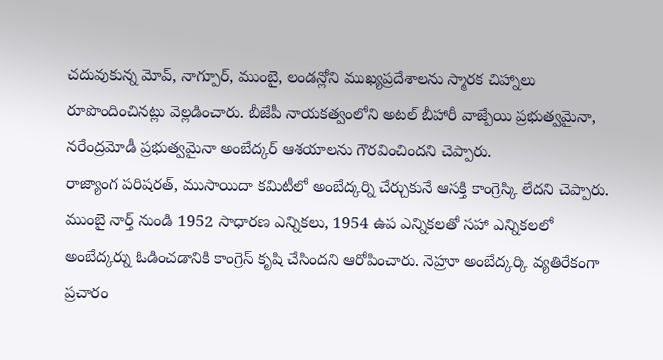చదువుకున్న మోవ్, నాగ్పూర్, ముంబై, లండన్లోని ముఖ్యప్రదేశాలను స్మారక చిహ్నాలు రూపొందించినట్లు వెల్లడించారు. బీజేపీ నాయకత్వంలోని అటల్ బీహారీ వాజ్పేయి ప్రభుత్వమైనా, నరేంద్రమోడీ ప్రభుత్వమైనా అంబేద్కర్ ఆశయాలను గౌరవించిందని చెప్పారు.
రాజ్యాంగ పరిషరత్, ముసాయిదా కమిటీలో అంబేద్కర్ని చేర్చుకునే ఆసక్తి కాంగ్రెస్కి లేదని చెప్పారు. ముంబై నార్త్ నుండి 1952 సాధారణ ఎన్నికలు, 1954 ఉప ఎన్నికలతో సహా ఎన్నికలలో అంబేద్కర్ను ఓడించడానికి కాంగ్రెస్ కృషి చేసిందని ఆరోపించారు. నెహ్రూ అంబేద్కర్కి వ్యతిరేకంగా ప్రచారం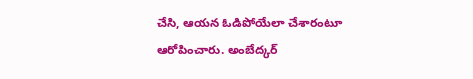చేసి, ఆయన ఓడిపోయేలా చేశారంటూ ఆరోపించారు. అంబేద్కర్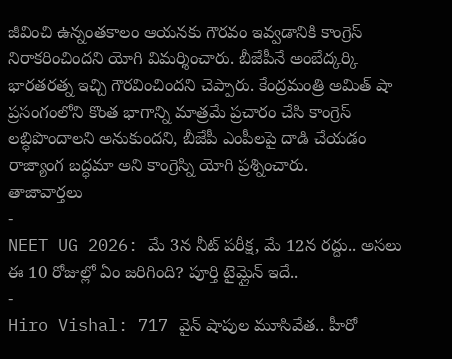జీవించి ఉన్నంతకాలం ఆయనకు గౌరవం ఇవ్వడానికి కాంగ్రెస్ నిరాకరించిందని యోగి విమర్శించారు. బీజేపీనే అంబేద్కర్కి భారతరత్న ఇచ్చి గౌరవించిందని చెప్పారు. కేంద్రమంత్రి అమిత్ షా ప్రసంగంలోని కొంత భాగాన్ని మాత్రమే ప్రచారం చేసి కాంగ్రెస్ లబ్ధిపొందాలని అనుకుందని, బీజేపీ ఎంపీలపై దాడి చేయడం రాజ్యాంగ బద్ధమా అని కాంగ్రెస్ని యోగి ప్రశ్నించారు.
తాజావార్తలు
-
NEET UG 2026: మే 3న నీట్ పరీక్ష, మే 12న రద్దు.. అసలు ఈ 10 రోజుల్లో ఏం జరిగింది? పూర్తి టైమ్లైన్ ఇదే..
-
Hiro Vishal: 717 వైన్ షాపుల మూసివేత.. హీరో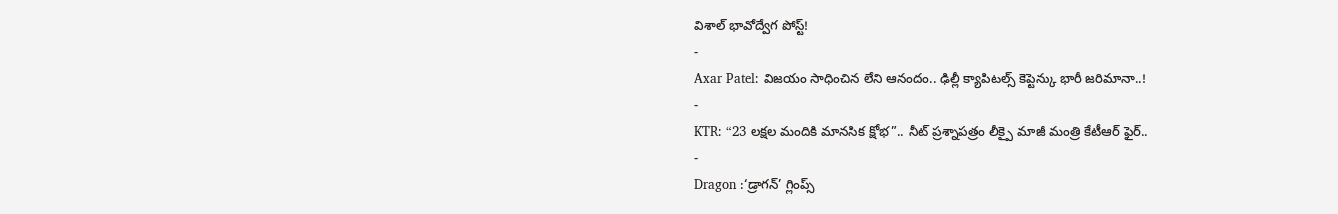విశాల్ భావోద్వేగ పోస్ట్!
-
Axar Patel: విజయం సాధించిన లేని ఆనందం.. ఢిల్లీ క్యాపిటల్స్ కెప్టెన్కు భారీ జరిమానా..!
-
KTR: “23 లక్షల మందికి మానసిక క్షోభ”.. నీట్ ప్రశ్నాపత్రం లీక్పై మాజీ మంత్రి కేటీఆర్ ఫైర్..
-
Dragon :‘డ్రాగన్’ గ్లింప్స్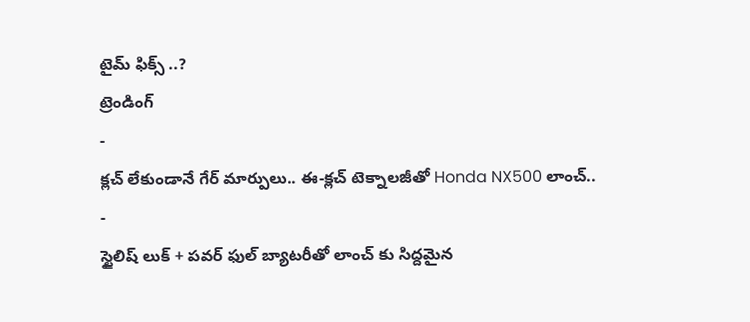టైమ్ ఫిక్స్ ..?
ట్రెండింగ్
-
క్లచ్ లేకుండానే గేర్ మార్పులు.. ఈ-క్లచ్ టెక్నాలజీతో Honda NX500 లాంచ్..
-
స్టైలిష్ లుక్ + పవర్ ఫుల్ బ్యాటరీతో లాంచ్ కు సిద్దమైన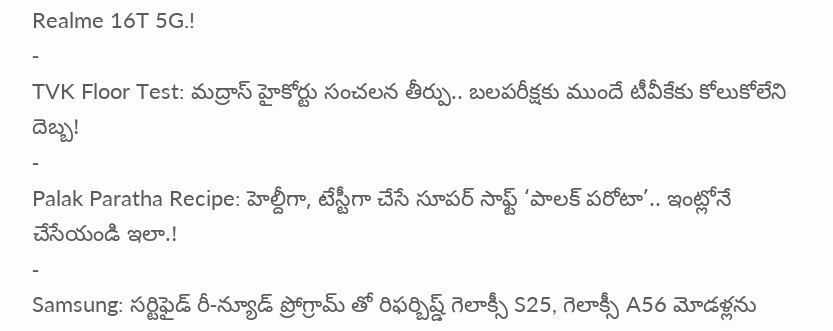Realme 16T 5G.!
-
TVK Floor Test: మద్రాస్ హైకోర్టు సంచలన తీర్పు.. బలపరీక్షకు ముందే టీవీకేకు కోలుకోలేని దెబ్బ!
-
Palak Paratha Recipe: హెల్దీగా, టేస్టీగా చేసే సూపర్ సాఫ్ట్ ‘పాలక్ పరోటా’.. ఇంట్లోనే చేసేయండి ఇలా.!
-
Samsung: సర్టిఫైడ్ రీ-న్యూడ్ ప్రోగ్రామ్ తో రిఫర్బిష్డ్ గెలాక్సీ S25, గెలాక్సీ A56 మోడళ్లను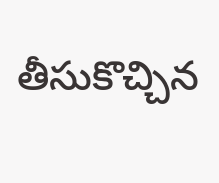తీసుకొచ్చిన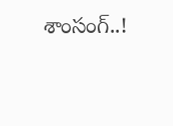శాంసంగ్..!